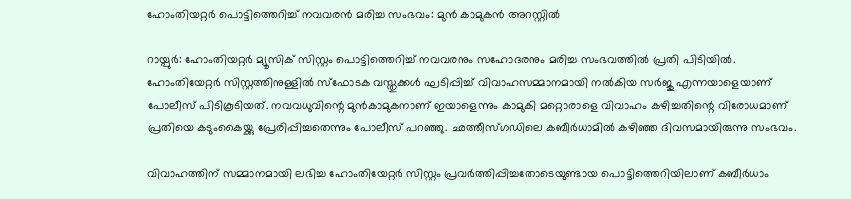ഹോംതിയറ്റര്‍ പൊട്ടിത്തെറിച്ച് നവവരന്‍ മരിച്ച സംഭവം: മുന്‍ കാമുകന്‍ അറസ്റ്റില്‍

റായ്പുര്‍: ഹോംതിയറ്റര്‍ മ്യൂസിക് സിസ്റ്റം പൊട്ടിത്തെറിച്ച് നവവരനും സഹോദരനും മരിച്ച സംഭവത്തില്‍ പ്രതി പിടിയില്‍. ഹോംതിയേറ്റര്‍ സിസ്റ്റത്തിനുള്ളില്‍ സ്‌ഫോടക വസ്തുക്കള്‍ ഘടിപ്പിച്ച് വിവാഹസമ്മാനമായി നല്‍കിയ സര്‍ജു എന്നയാളെയാണ് പോലീസ് പിടികൂടിയത്. നവവധുവിന്റെ മുന്‍കാമുകനാണ് ഇയാളെന്നും കാമുകി മറ്റൊരാളെ വിവാഹം കഴിച്ചതിന്റെ വിരോധമാണ് പ്രതിയെ കടുംകൈയ്ക്കു പ്രേരിപ്പിച്ചതെന്നും പോലീസ് പറഞ്ഞു. ഛത്തീസ്ഗഡിലെ കബീര്‍ധാമില്‍ കഴിഞ്ഞ ദിവസമായിരുന്നു സംഭവം.

വിവാഹത്തിന് സമ്മാനമായി ലഭിച്ച ഹോംതിയേറ്റര്‍ സിസ്റ്റം പ്രവര്‍ത്തിപ്പിച്ചതോടെയുണ്ടായ പൊട്ടിത്തെറിയിലാണ് കബീര്‍ധാം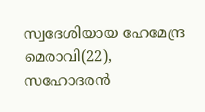സ്വദേശിയായ ഹേമേന്ദ്ര മെരാവി(22), സഹോദരന്‍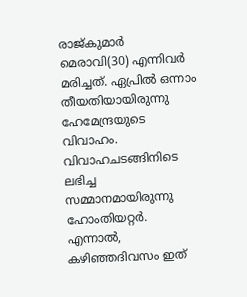രാജ്കുമാര്‍ മെരാവി(30) എന്നിവര്‍ മരിച്ചത്. ഏപ്രില്‍ ഒന്നാം തീയതിയായിരുന്നു ഹേമേന്ദ്രയുടെ വിവാഹം. വിവാഹചടങ്ങിനിടെ ലഭിച്ച സമ്മാനമായിരുന്നു ഹോംതിയറ്റര്‍. എന്നാല്‍, കഴിഞ്ഞദിവസം ഇത്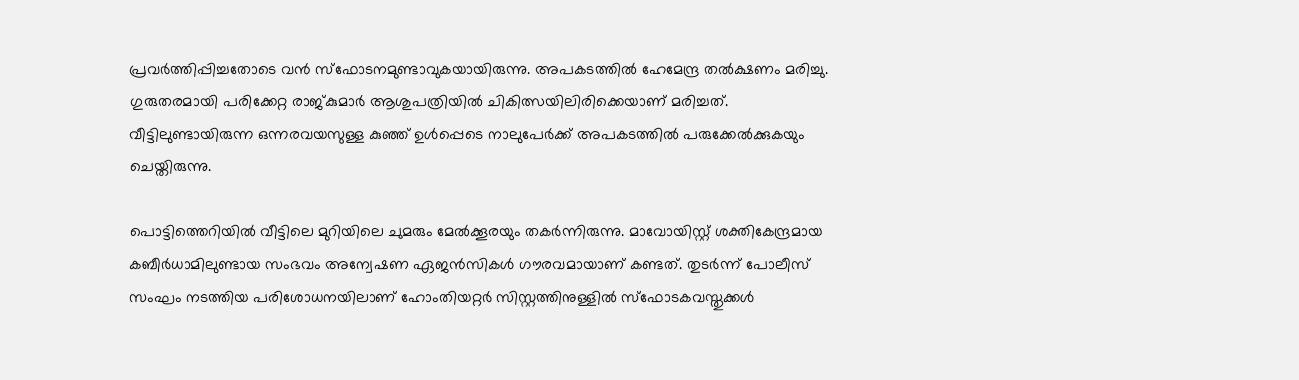പ്രവര്‍ത്തിപ്പിച്ചതോടെ വന്‍ സ്‌ഫോടനമുണ്ടാവുകയായിരുന്നു. അപകടത്തില്‍ ഹേമേന്ദ്ര തല്‍ക്ഷണം മരിച്ചു. ഗുരുതരമായി പരിക്കേറ്റ രാജ്കുമാര്‍ ആശുപത്രിയില്‍ ചികിത്സയിലിരിക്കെയാണ് മരിച്ചത്. വീട്ടിലുണ്ടായിരുന്ന ഒന്നരവയസുള്ള കുഞ്ഞ് ഉള്‍പ്പെടെ നാലുപേര്‍ക്ക് അപകടത്തില്‍ പരുക്കേല്‍ക്കുകയും ചെയ്തിരുന്നു.

പൊട്ടിത്തെറിയില്‍ വീട്ടിലെ മുറിയിലെ ചുമരും മേല്‍ക്കൂരയും തകര്‍ന്നിരുന്നു. മാവോയിസ്റ്റ് ശക്തികേന്ദ്രമായ കബീര്‍ധാമിലുണ്ടായ സംഭവം അന്വേഷണ ഏജന്‍സികള്‍ ഗൗരവമായാണ് കണ്ടത്. തുടര്‍ന്ന് പോലീസ് സംഘം നടത്തിയ പരിശോധനയിലാണ് ഹോംതിയറ്റര്‍ സിസ്റ്റത്തിനുള്ളില്‍ സ്‌ഫോടകവസ്തുക്കള്‍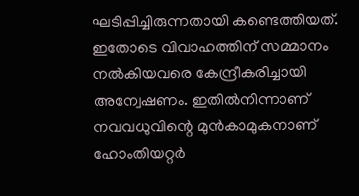ഘടിപ്പിച്ചിരുന്നതായി കണ്ടെത്തിയത്. ഇതോടെ വിവാഹത്തിന് സമ്മാനം നല്‍കിയവരെ കേന്ദ്രീകരിച്ചായി അന്വേഷണം. ഇതില്‍നിന്നാണ് നവവധുവിന്റെ മുന്‍കാമുകനാണ് ഹോംതിയറ്റര്‍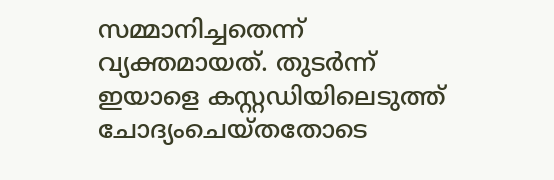സമ്മാനിച്ചതെന്ന് വ്യക്തമായത്. തുടര്‍ന്ന് ഇയാളെ കസ്റ്റഡിയിലെടുത്ത് ചോദ്യംചെയ്തതോടെ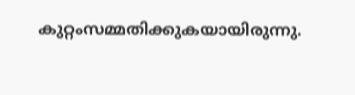കുറ്റംസമ്മതിക്കുകയായിരുന്നു.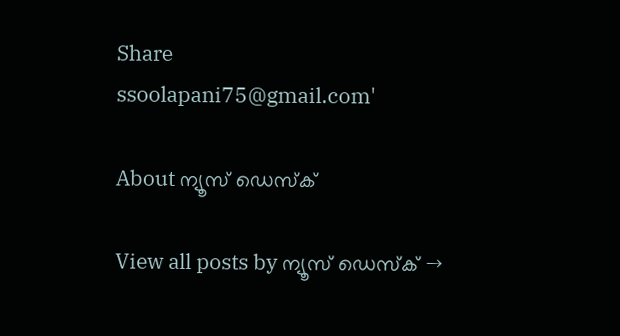Share
ssoolapani75@gmail.com'

About ന്യൂസ് ഡെസ്ക്

View all posts by ന്യൂസ് ഡെസ്ക് →